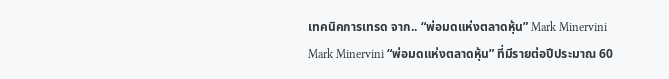เทคนิคการเทรด จาก.. “พ่อมดแห่งตลาดหุ้น” Mark Minervini
Mark Minervini “พ่อมดแห่งตลาดหุ้น” ที่มีรายต่อปีประมาณ 60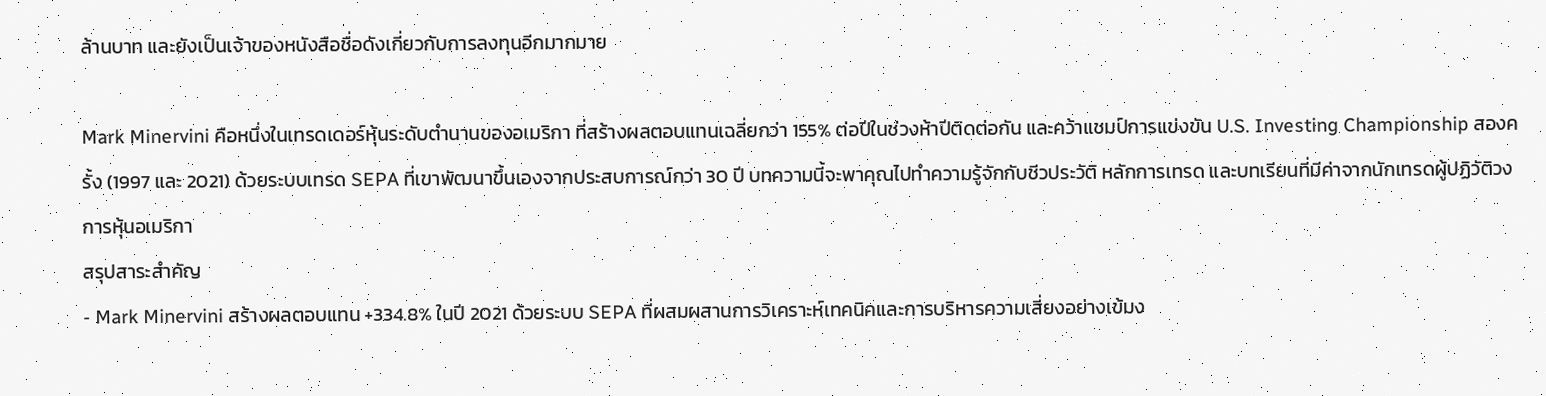ล้านบาท และยังเป็นเจ้าของหนังสือชื่อดังเกี่ยวกับการลงทุนอีกมากมาย

Mark Minervini คือหนึ่งในเทรดเดอร์หุ้นระดับตำนานของอเมริกา ที่สร้างผลตอบแทนเฉลี่ยกว่า 155% ต่อปีในช่วงห้าปีติดต่อกัน และคว้าแชมป์การแข่งขัน U.S. Investing Championship สองครั้ง (1997 และ 2021) ด้วยระบบเทรด SEPA ที่เขาพัฒนาขึ้นเองจากประสบการณ์กว่า 30 ปี บทความนี้จะพาคุณไปทำความรู้จักกับชีวประวัติ หลักการเทรด และบทเรียนที่มีค่าจากนักเทรดผู้ปฏิวัติวงการหุ้นอเมริกา
สรุปสาระสำคัญ
- Mark Minervini สร้างผลตอบแทน +334.8% ในปี 2021 ด้วยระบบ SEPA ที่ผสมผสานการวิเคราะห์เทคนิคและการบริหารความเสี่ยงอย่างเข้มง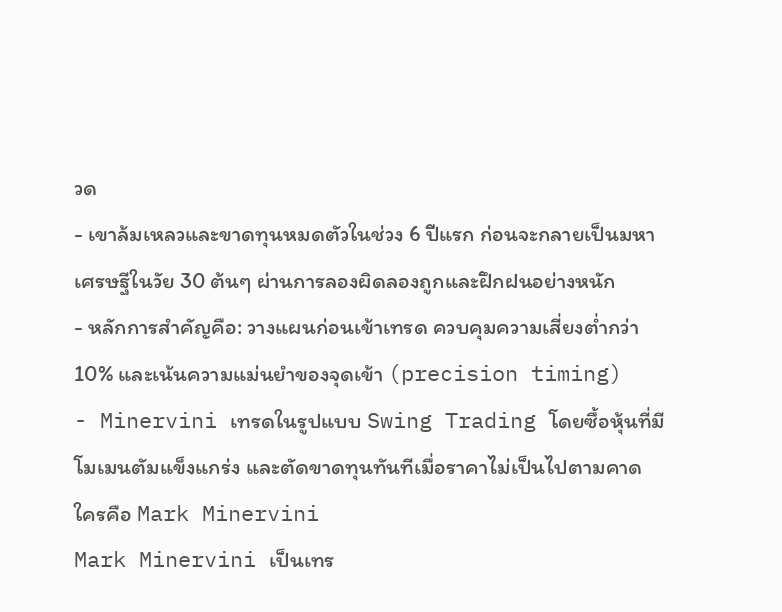วด
- เขาล้มเหลวและขาดทุนหมดตัวในช่วง 6 ปีแรก ก่อนจะกลายเป็นมหาเศรษฐีในวัย 30 ต้นๆ ผ่านการลองผิดลองถูกและฝึกฝนอย่างหนัก
- หลักการสำคัญคือ: วางแผนก่อนเข้าเทรด ควบคุมความเสี่ยงต่ำกว่า 10% และเน้นความแม่นยำของจุดเข้า (precision timing)
- Minervini เทรดในรูปแบบ Swing Trading โดยซื้อหุ้นที่มีโมเมนตัมแข็งแกร่ง และตัดขาดทุนทันทีเมื่อราคาไม่เป็นไปตามคาด
ใครคือ Mark Minervini
Mark Minervini เป็นเทร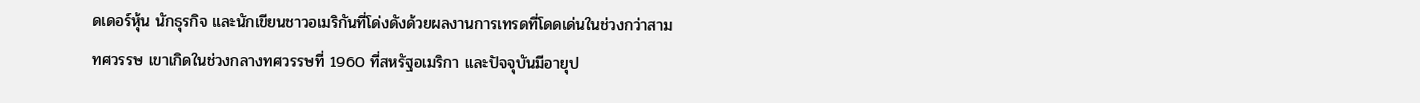ดเดอร์หุ้น นักธุรกิจ และนักเขียนชาวอเมริกันที่โด่งดังด้วยผลงานการเทรดที่โดดเด่นในช่วงกว่าสามทศวรรษ เขาเกิดในช่วงกลางทศวรรษที่ 1960 ที่สหรัฐอเมริกา และปัจจุบันมีอายุป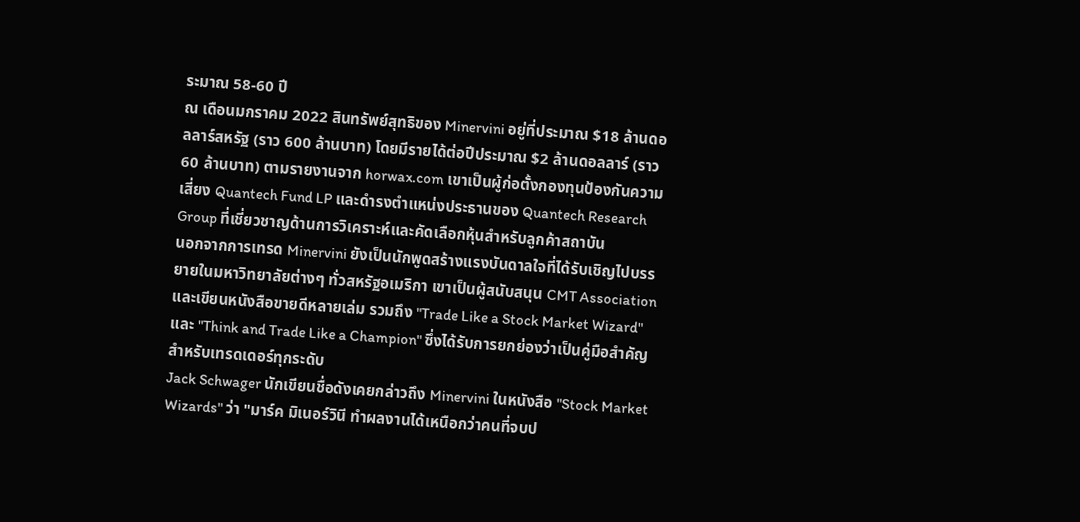ระมาณ 58-60 ปี
ณ เดือนมกราคม 2022 สินทรัพย์สุทธิของ Minervini อยู่ที่ประมาณ $18 ล้านดอลลาร์สหรัฐ (ราว 600 ล้านบาท) โดยมีรายได้ต่อปีประมาณ $2 ล้านดอลลาร์ (ราว 60 ล้านบาท) ตามรายงานจาก horwax.com เขาเป็นผู้ก่อตั้งกองทุนป้องกันความเสี่ยง Quantech Fund LP และดำรงตำแหน่งประธานของ Quantech Research Group ที่เชี่ยวชาญด้านการวิเคราะห์และคัดเลือกหุ้นสำหรับลูกค้าสถาบัน
นอกจากการเทรด Minervini ยังเป็นนักพูดสร้างแรงบันดาลใจที่ได้รับเชิญไปบรรยายในมหาวิทยาลัยต่างๆ ทั่วสหรัฐอเมริกา เขาเป็นผู้สนับสนุน CMT Association และเขียนหนังสือขายดีหลายเล่ม รวมถึง "Trade Like a Stock Market Wizard" และ "Think and Trade Like a Champion" ซึ่งได้รับการยกย่องว่าเป็นคู่มือสำคัญสำหรับเทรดเดอร์ทุกระดับ
Jack Schwager นักเขียนชื่อดังเคยกล่าวถึง Minervini ในหนังสือ "Stock Market Wizards" ว่า "มาร์ค มิเนอร์วินี ทำผลงานได้เหนือกว่าคนที่จบป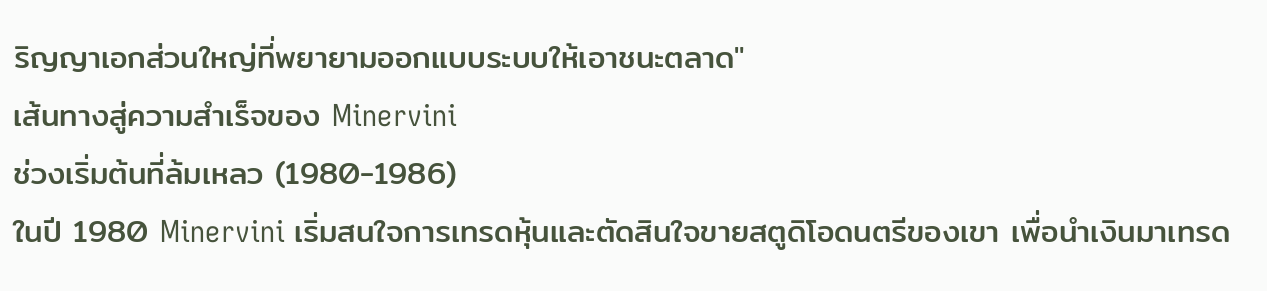ริญญาเอกส่วนใหญ่ที่พยายามออกแบบระบบให้เอาชนะตลาด"
เส้นทางสู่ความสำเร็จของ Minervini
ช่วงเริ่มต้นที่ล้มเหลว (1980-1986)
ในปี 1980 Minervini เริ่มสนใจการเทรดหุ้นและตัดสินใจขายสตูดิโอดนตรีของเขา เพื่อนำเงินมาเทรด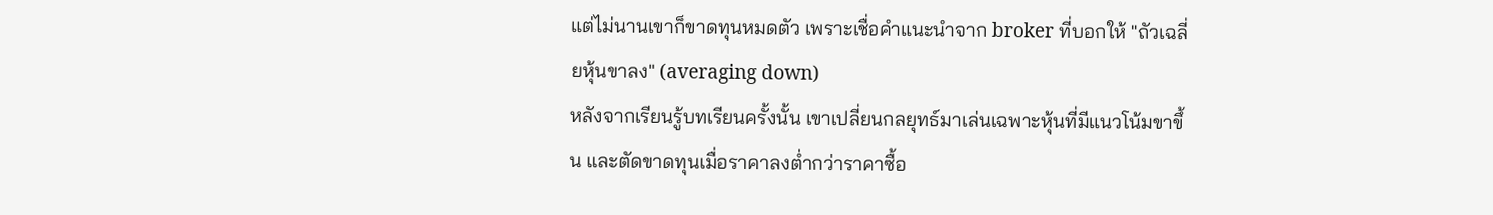แต่ไม่นานเขาก็ขาดทุนหมดตัว เพราะเชื่อคำแนะนำจาก broker ที่บอกให้ "ถัวเฉลี่ยหุ้นขาลง" (averaging down)
หลังจากเรียนรู้บทเรียนครั้งนั้น เขาเปลี่ยนกลยุทธ์มาเล่นเฉพาะหุ้นที่มีแนวโน้มขาขึ้น และตัดขาดทุนเมื่อราคาลงต่ำกว่าราคาซื้อ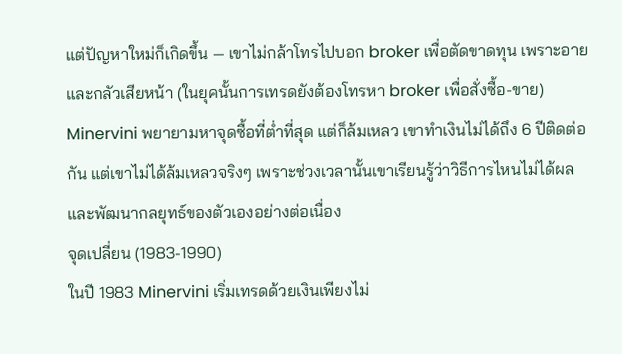แต่ปัญหาใหม่ก็เกิดขึ้น — เขาไม่กล้าโทรไปบอก broker เพื่อตัดขาดทุน เพราะอายและกลัวเสียหน้า (ในยุคนั้นการเทรดยังต้องโทรหา broker เพื่อสั่งซื้อ-ขาย)
Minervini พยายามหาจุดซื้อที่ต่ำที่สุด แต่ก็ล้มเหลว เขาทำเงินไม่ได้ถึง 6 ปีติดต่อกัน แต่เขาไม่ได้ล้มเหลวจริงๆ เพราะช่วงเวลานั้นเขาเรียนรู้ว่าวิธีการไหนไม่ได้ผล และพัฒนากลยุทธ์ของตัวเองอย่างต่อเนื่อง
จุดเปลี่ยน (1983-1990)
ในปี 1983 Minervini เริ่มเทรดด้วยเงินเพียงไม่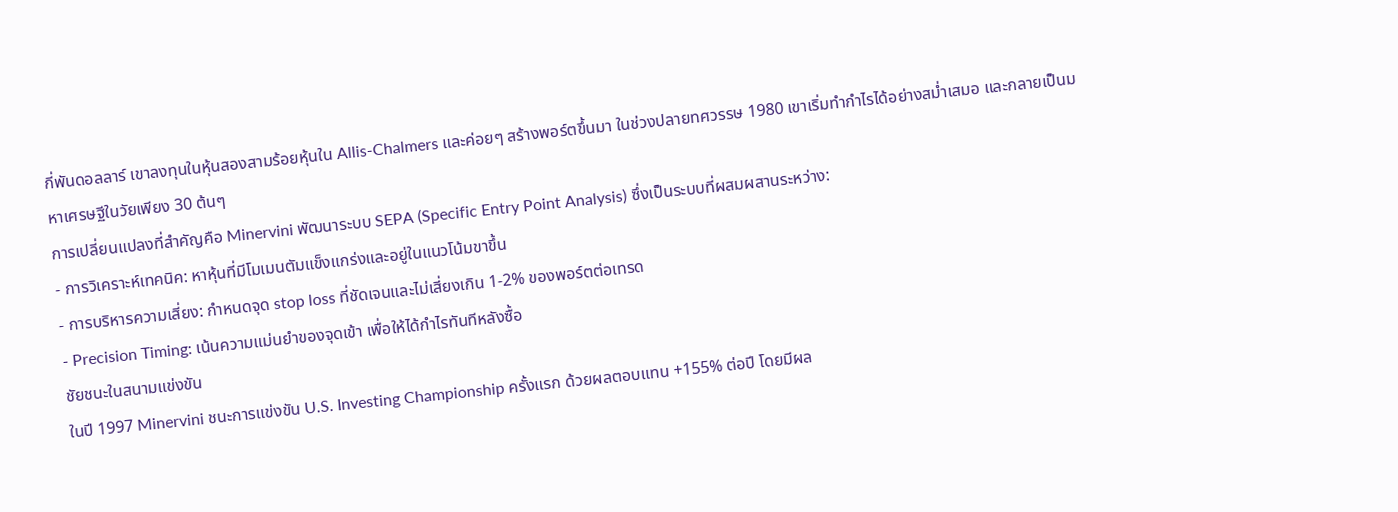กี่พันดอลลาร์ เขาลงทุนในหุ้นสองสามร้อยหุ้นใน Allis-Chalmers และค่อยๆ สร้างพอร์ตขึ้นมา ในช่วงปลายทศวรรษ 1980 เขาเริ่มทำกำไรได้อย่างสม่ำเสมอ และกลายเป็นมหาเศรษฐีในวัยเพียง 30 ต้นๆ
การเปลี่ยนแปลงที่สำคัญคือ Minervini พัฒนาระบบ SEPA (Specific Entry Point Analysis) ซึ่งเป็นระบบที่ผสมผสานระหว่าง:
- การวิเคราะห์เทคนิค: หาหุ้นที่มีโมเมนตัมแข็งแกร่งและอยู่ในแนวโน้มขาขึ้น
- การบริหารความเสี่ยง: กำหนดจุด stop loss ที่ชัดเจนและไม่เสี่ยงเกิน 1-2% ของพอร์ตต่อเทรด
- Precision Timing: เน้นความแม่นยำของจุดเข้า เพื่อให้ได้กำไรทันทีหลังซื้อ
ชัยชนะในสนามแข่งขัน
ในปี 1997 Minervini ชนะการแข่งขัน U.S. Investing Championship ครั้งแรก ด้วยผลตอบแทน +155% ต่อปี โดยมีผล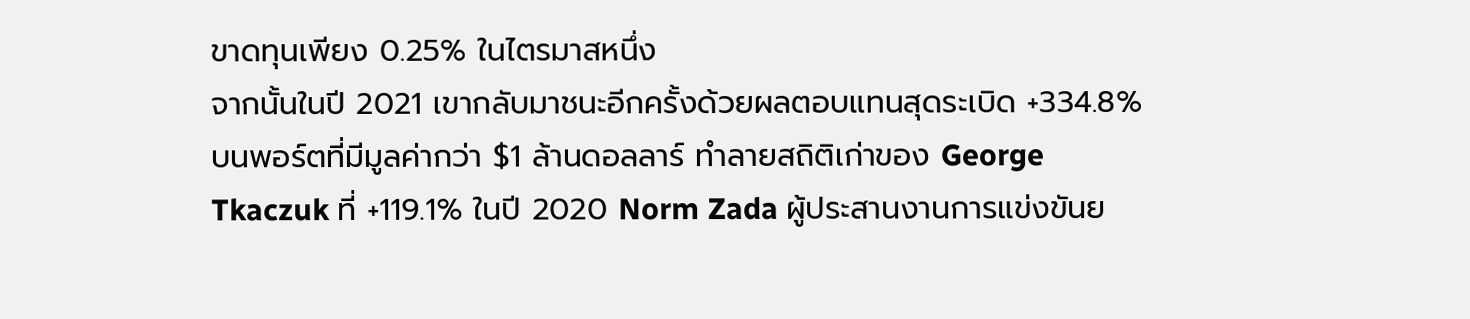ขาดทุนเพียง 0.25% ในไตรมาสหนึ่ง
จากนั้นในปี 2021 เขากลับมาชนะอีกครั้งด้วยผลตอบแทนสุดระเบิด +334.8% บนพอร์ตที่มีมูลค่ากว่า $1 ล้านดอลลาร์ ทำลายสถิติเก่าของ George Tkaczuk ที่ +119.1% ในปี 2020 Norm Zada ผู้ประสานงานการแข่งขันย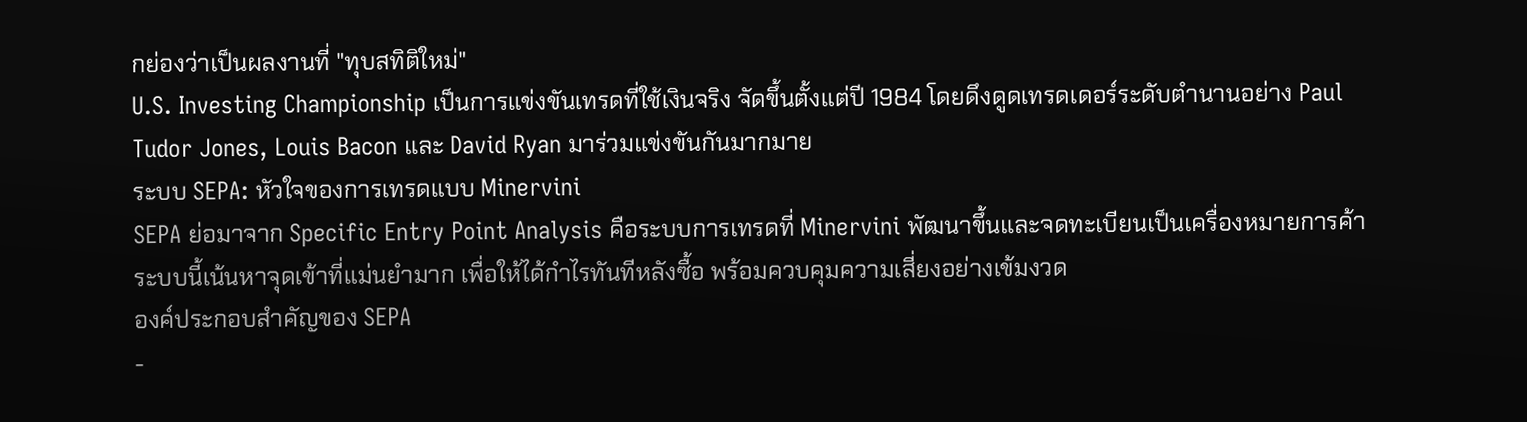กย่องว่าเป็นผลงานที่ "ทุบสทิติใหม่"
U.S. Investing Championship เป็นการแข่งขันเทรดที่ใช้เงินจริง จัดขึ้นตั้งแต่ปี 1984 โดยดึงดูดเทรดเดอร์ระดับตำนานอย่าง Paul Tudor Jones, Louis Bacon และ David Ryan มาร่วมแข่งขันกันมากมาย
ระบบ SEPA: หัวใจของการเทรดแบบ Minervini
SEPA ย่อมาจาก Specific Entry Point Analysis คือระบบการเทรดที่ Minervini พัฒนาขึ้นและจดทะเบียนเป็นเครื่องหมายการค้า ระบบนี้เน้นหาจุดเข้าที่แม่นยำมาก เพื่อให้ได้กำไรทันทีหลังซื้อ พร้อมควบคุมความเสี่ยงอย่างเข้มงวด
องค์ประกอบสำคัญของ SEPA
-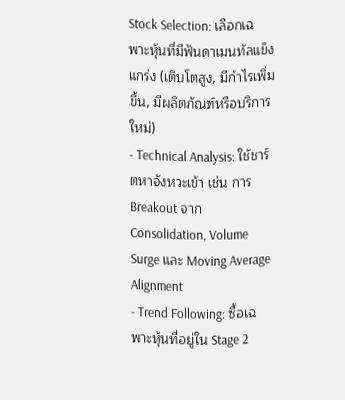Stock Selection: เลือกเฉพาะหุ้นที่มีฟันดาเมนทัลแข็งแกร่ง (เติบโตสูง, มีกำไรเพิ่มขึ้น, มีผลิตภัณฑ์หรือบริการใหม่)
- Technical Analysis: ใช้ชาร์ตหาจังหวะเข้า เช่น การ Breakout จาก Consolidation, Volume Surge และ Moving Average Alignment
- Trend Following: ซื้อเฉพาะหุ้นที่อยู่ใน Stage 2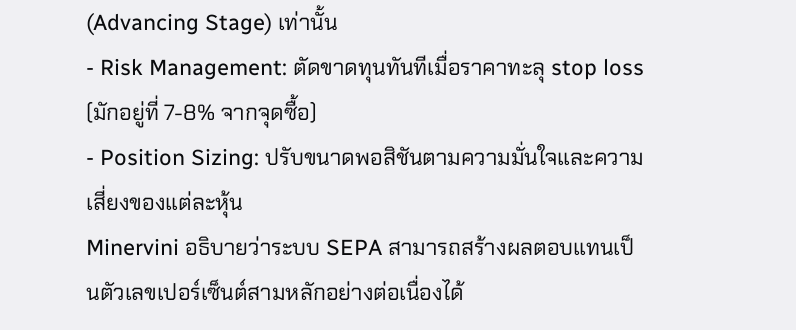(Advancing Stage) เท่านั้น
- Risk Management: ตัดขาดทุนทันทีเมื่อราคาทะลุ stop loss (มักอยู่ที่ 7-8% จากจุดซื้อ)
- Position Sizing: ปรับขนาดพอสิชันตามความมั่นใจและความเสี่ยงของแต่ละหุ้น
Minervini อธิบายว่าระบบ SEPA สามารถสร้างผลตอบแทนเป็นตัวเลขเปอร์เซ็นต์สามหลักอย่างต่อเนื่องได้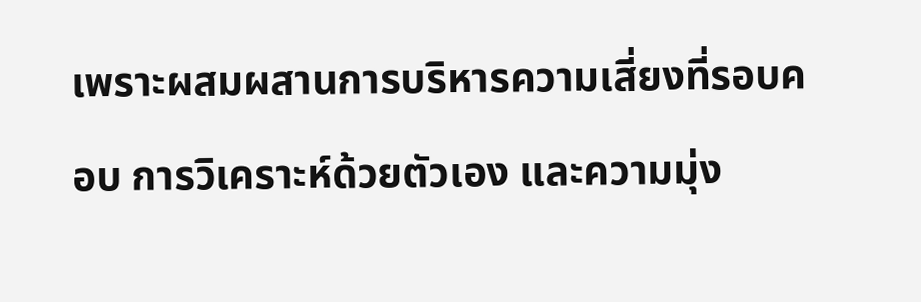เพราะผสมผสานการบริหารความเสี่ยงที่รอบคอบ การวิเคราะห์ด้วยตัวเอง และความมุ่ง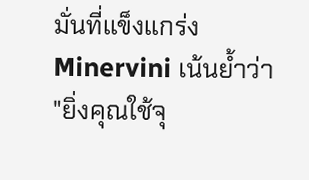มั่นที่แข็งแกร่ง
Minervini เน้นย้ำว่า "ยิ่งคุณใช้จุ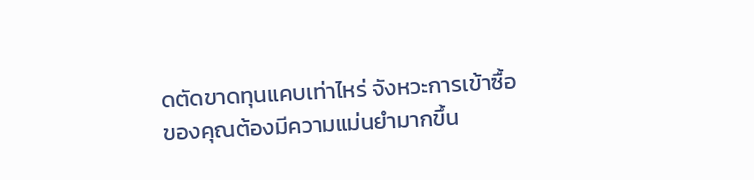ดตัดขาดทุนแคบเท่าไหร่ จังหวะการเข้าซื้อของคุณต้องมีความแม่นยำมากขึ้น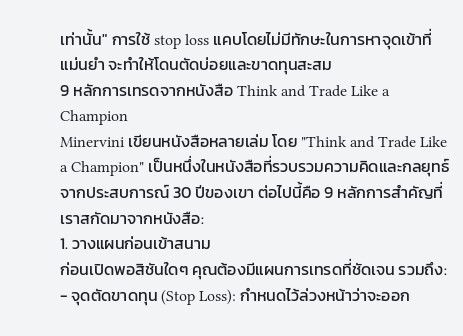เท่านั้น" การใช้ stop loss แคบโดยไม่มีทักษะในการหาจุดเข้าที่แม่นยำ จะทำให้โดนตัดบ่อยและขาดทุนสะสม
9 หลักการเทรดจากหนังสือ Think and Trade Like a Champion
Minervini เขียนหนังสือหลายเล่ม โดย "Think and Trade Like a Champion" เป็นหนึ่งในหนังสือที่รวบรวมความคิดและกลยุทธ์จากประสบการณ์ 30 ปีของเขา ต่อไปนี้คือ 9 หลักการสำคัญที่เราสกัดมาจากหนังสือ:
1. วางแผนก่อนเข้าสนาม
ก่อนเปิดพอสิชันใดๆ คุณต้องมีแผนการเทรดที่ชัดเจน รวมถึง:
- จุดตัดขาดทุน (Stop Loss): กำหนดไว้ล่วงหน้าว่าจะออก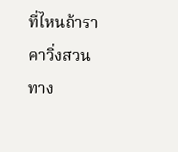ที่ไหนถ้าราคาวิ่งสวนทาง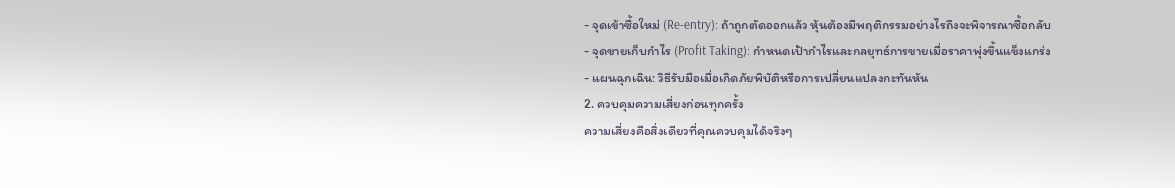- จุดเข้าซื้อใหม่ (Re-entry): ถ้าถูกตัดออกแล้ว หุ้นต้องมีพฤติกรรมอย่างไรถึงจะพิจารณาซื้อกลับ
- จุดขายเก็บกำไร (Profit Taking): กำหนดเป้ากำไรและกลยุทธ์การขายเมื่อราคาพุ่งขึ้นแข็งแกร่ง
- แผนฉุกเฉิน: วิธีรับมือเมื่อเกิดภัยพิบัติหรือการเปลี่ยนแปลงกะทันหัน
2. ควบคุมความเสี่ยงก่อนทุกครั้ง
ความเสี่ยงคือสิ่งเดียวที่คุณควบคุมได้จริงๆ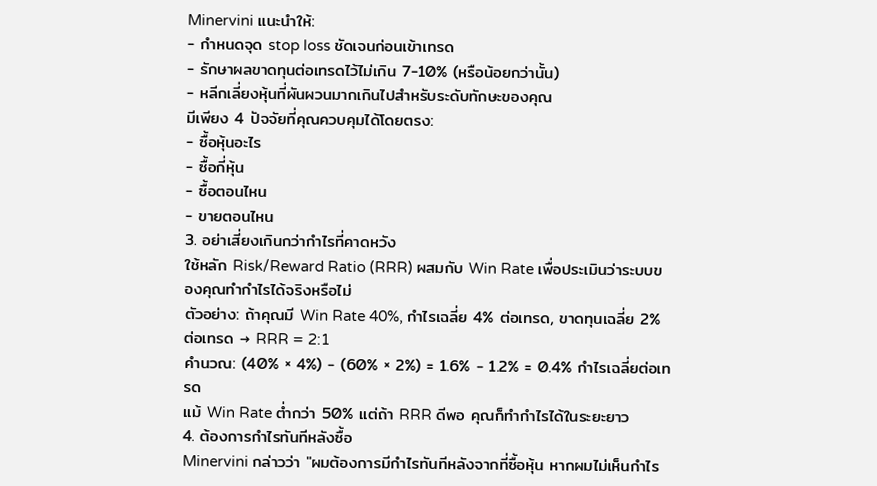Minervini แนะนำให้:
- กำหนดจุด stop loss ชัดเจนก่อนเข้าเทรด
- รักษาผลขาดทุนต่อเทรดไว้ไม่เกิน 7-10% (หรือน้อยกว่านั้น)
- หลีกเลี่ยงหุ้นที่ผันผวนมากเกินไปสำหรับระดับทักษะของคุณ
มีเพียง 4 ปัจจัยที่คุณควบคุมได้โดยตรง:
- ซื้อหุ้นอะไร
- ซื้อกี่หุ้น
- ซื้อตอนไหน
- ขายตอนไหน
3. อย่าเสี่ยงเกินกว่ากำไรที่คาดหวัง
ใช้หลัก Risk/Reward Ratio (RRR) ผสมกับ Win Rate เพื่อประเมินว่าระบบของคุณทำกำไรได้จริงหรือไม่
ตัวอย่าง: ถ้าคุณมี Win Rate 40%, กำไรเฉลี่ย 4% ต่อเทรด, ขาดทุนเฉลี่ย 2% ต่อเทรด → RRR = 2:1
คำนวณ: (40% × 4%) − (60% × 2%) = 1.6% − 1.2% = 0.4% กำไรเฉลี่ยต่อเทรด
แม้ Win Rate ต่ำกว่า 50% แต่ถ้า RRR ดีพอ คุณก็ทำกำไรได้ในระยะยาว
4. ต้องการกำไรทันทีหลังซื้อ
Minervini กล่าวว่า "ผมต้องการมีกำไรทันทีหลังจากที่ซื้อหุ้น หากผมไม่เห็นกำไร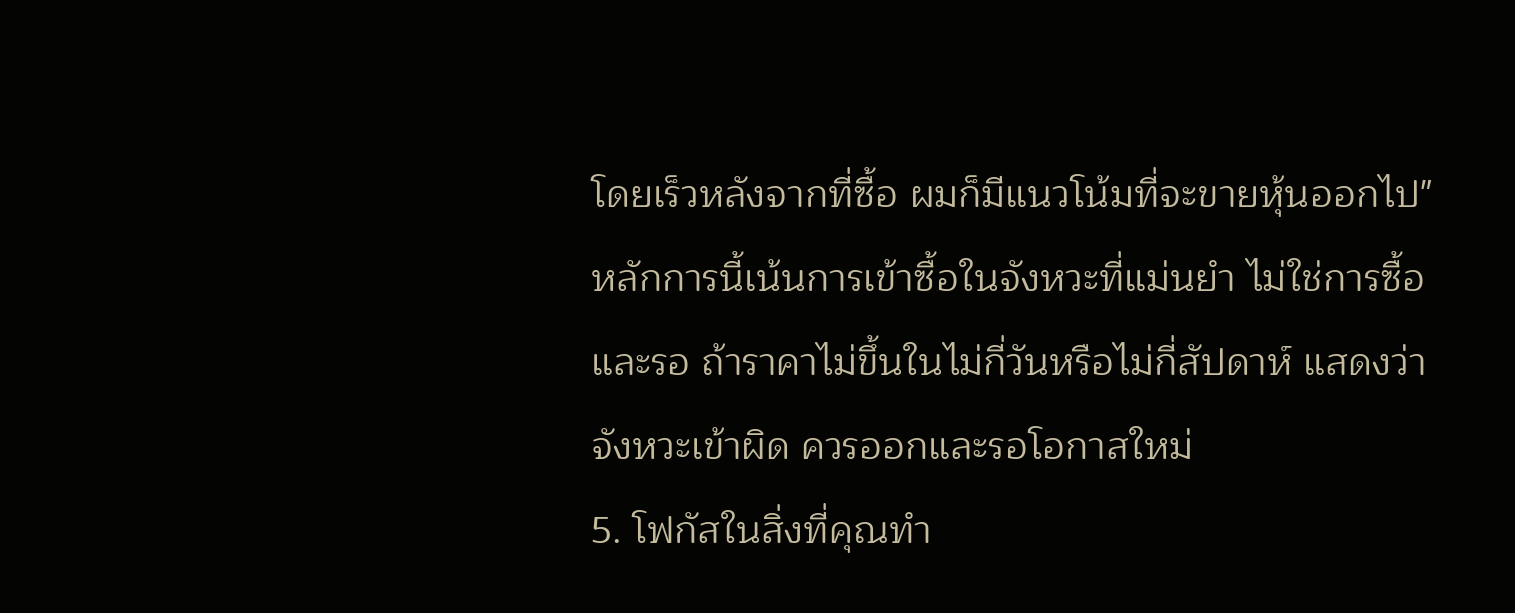โดยเร็วหลังจากที่ซื้อ ผมก็มีแนวโน้มที่จะขายหุ้นออกไป"
หลักการนี้เน้นการเข้าซื้อในจังหวะที่แม่นยำ ไม่ใช่การซื้อและรอ ถ้าราคาไม่ขึ้นในไม่กี่วันหรือไม่กี่สัปดาห์ แสดงว่าจังหวะเข้าผิด ควรออกและรอโอกาสใหม่
5. โฟกัสในสิ่งที่คุณทำ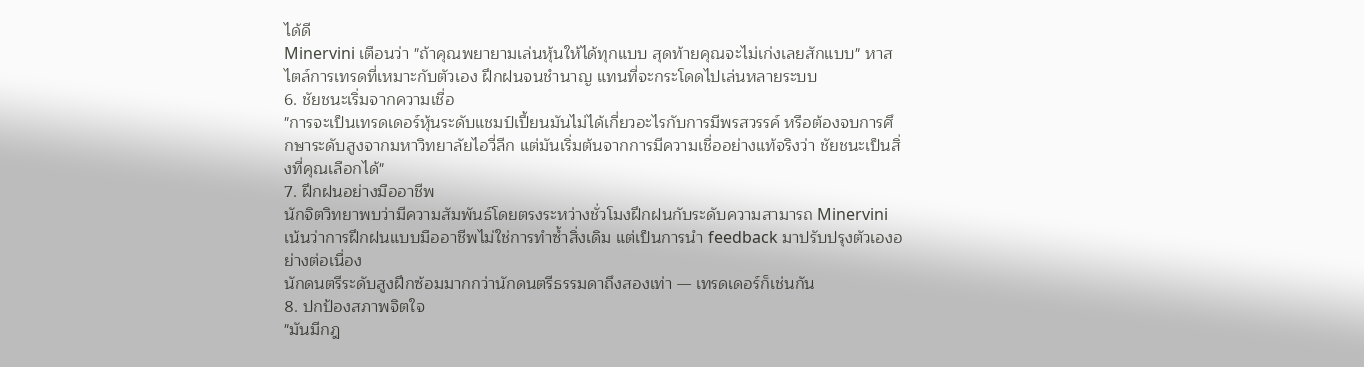ได้ดี
Minervini เตือนว่า "ถ้าคุณพยายามเล่นหุ้นให้ได้ทุกแบบ สุดท้ายคุณจะไม่เก่งเลยสักแบบ" หาสไตล์การเทรดที่เหมาะกับตัวเอง ฝึกฝนจนชำนาญ แทนที่จะกระโดดไปเล่นหลายระบบ
6. ชัยชนะเริ่มจากความเชื่อ
"การจะเป็นเทรดเดอร์หุ้นระดับแชมป์เปี้ยนมันไม่ได้เกี่ยวอะไรกับการมีพรสวรรค์ หรือต้องจบการศึกษาระดับสูงจากมหาวิทยาลัยไอวี่ลีก แต่มันเริ่มต้นจากการมีความเชื่ออย่างแท้จริงว่า ชัยชนะเป็นสิ่งที่คุณเลือกได้"
7. ฝึกฝนอย่างมืออาชีพ
นักจิตวิทยาพบว่ามีความสัมพันธ์โดยตรงระหว่างชั่วโมงฝึกฝนกับระดับความสามารถ Minervini เน้นว่าการฝึกฝนแบบมืออาชีพไม่ใช่การทำซ้ำสิ่งเดิม แต่เป็นการนำ feedback มาปรับปรุงตัวเองอย่างต่อเนื่อง
นักดนตรีระดับสูงฝึกซ้อมมากกว่านักดนตรีธรรมดาถึงสองเท่า — เทรดเดอร์ก็เช่นกัน
8. ปกป้องสภาพจิตใจ
"มันมีกฎ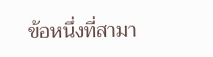ข้อหนึ่งที่สามา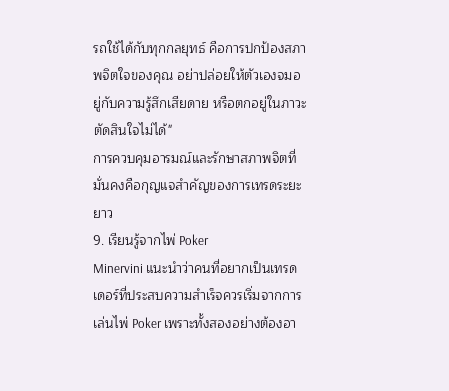รถใช้ได้กับทุกกลยุทธ์ คือการปกป้องสภาพจิตใจของคุณ อย่าปล่อยให้ตัวเองจมอยู่กับความรู้สึกเสียดาย หรือตกอยู่ในภาวะตัดสินใจไม่ได้"
การควบคุมอารมณ์และรักษาสภาพจิตที่มั่นคงคือกุญแจสำคัญของการเทรดระยะยาว
9. เรียนรู้จากไพ่ Poker
Minervini แนะนำว่าคนที่อยากเป็นเทรดเดอร์ที่ประสบความสำเร็จควรเริ่มจากการเล่นไพ่ Poker เพราะทั้งสองอย่างต้องอา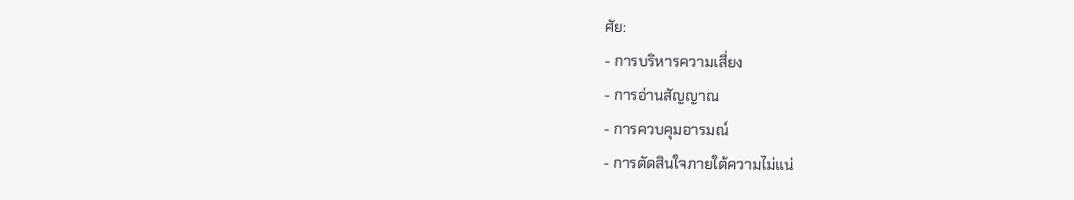ศัย:
- การบริหารความเสี่ยง
- การอ่านสัญญาณ
- การควบคุมอารมณ์
- การตัดสินใจภายใต้ความไม่แน่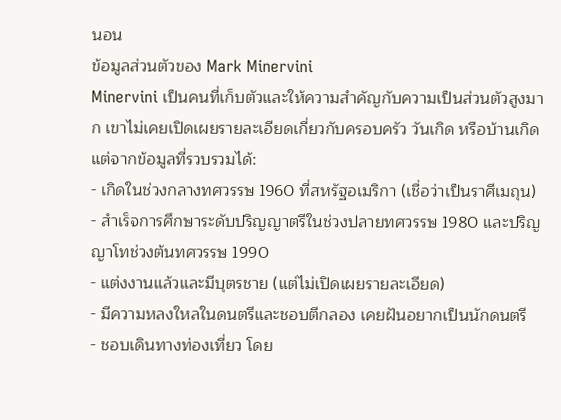นอน
ข้อมูลส่วนตัวของ Mark Minervini
Minervini เป็นคนที่เก็บตัวและให้ความสำคัญกับความเป็นส่วนตัวสูงมาก เขาไม่เคยเปิดเผยรายละเอียดเกี่ยวกับครอบครัว วันเกิด หรือบ้านเกิด แต่จากข้อมูลที่รวบรวมได้:
- เกิดในช่วงกลางทศวรรษ 1960 ที่สหรัฐอเมริกา (เชื่อว่าเป็นราศีเมถุน)
- สำเร็จการศึกษาระดับปริญญาตรีในช่วงปลายทศวรรษ 1980 และปริญญาโทช่วงต้นทศวรรษ 1990
- แต่งงานแล้วและมีบุตรชาย (แต่ไม่เปิดเผยรายละเอียด)
- มีความหลงใหลในดนตรีและชอบตีกลอง เคยฝันอยากเป็นนักดนตรี
- ชอบเดินทางท่องเที่ยว โดย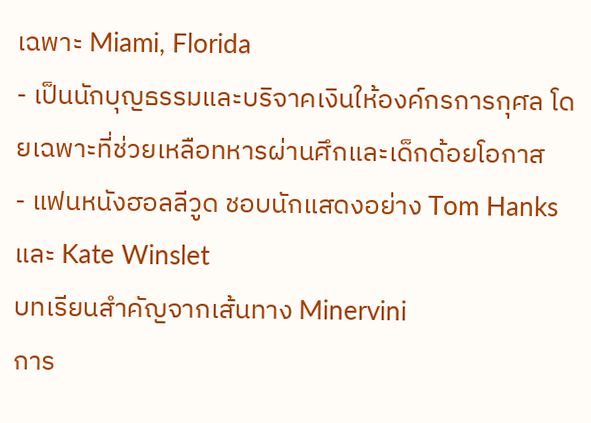เฉพาะ Miami, Florida
- เป็นนักบุญธรรมและบริจาคเงินให้องค์กรการกุศล โดยเฉพาะที่ช่วยเหลือทหารผ่านศึกและเด็กด้อยโอกาส
- แฟนหนังฮอลลีวูด ชอบนักแสดงอย่าง Tom Hanks และ Kate Winslet
บทเรียนสำคัญจากเส้นทาง Minervini
การ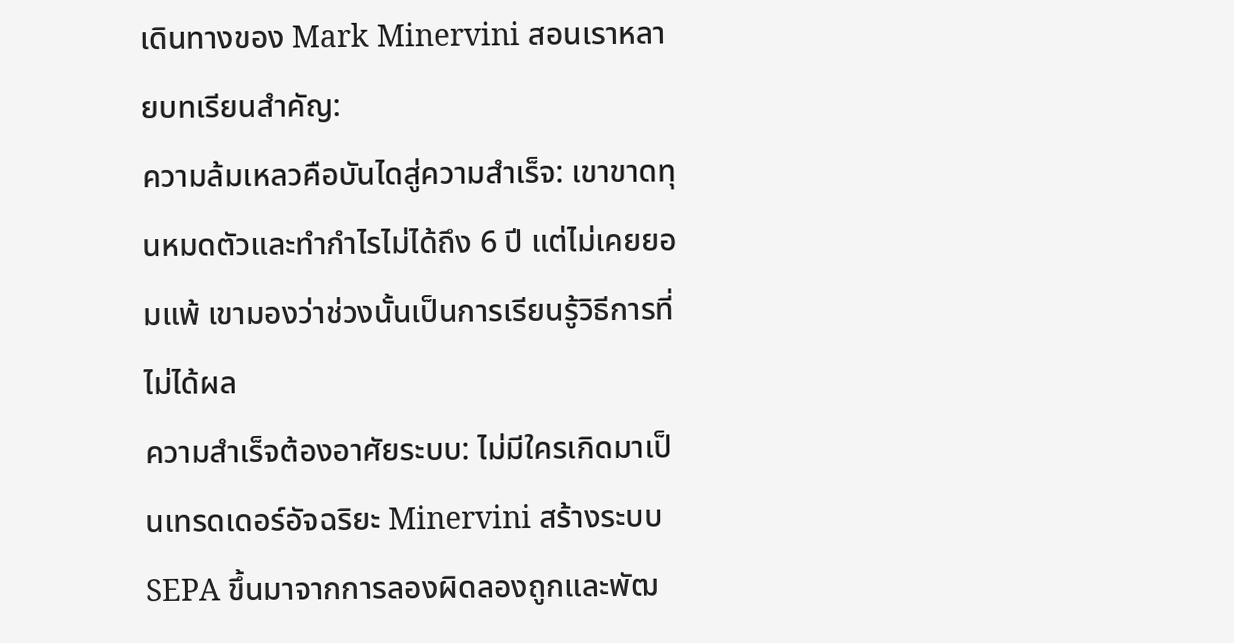เดินทางของ Mark Minervini สอนเราหลายบทเรียนสำคัญ:
ความล้มเหลวคือบันไดสู่ความสำเร็จ: เขาขาดทุนหมดตัวและทำกำไรไม่ได้ถึง 6 ปี แต่ไม่เคยยอมแพ้ เขามองว่าช่วงนั้นเป็นการเรียนรู้วิธีการที่ไม่ได้ผล
ความสำเร็จต้องอาศัยระบบ: ไม่มีใครเกิดมาเป็นเทรดเดอร์อัจฉริยะ Minervini สร้างระบบ SEPA ขึ้นมาจากการลองผิดลองถูกและพัฒ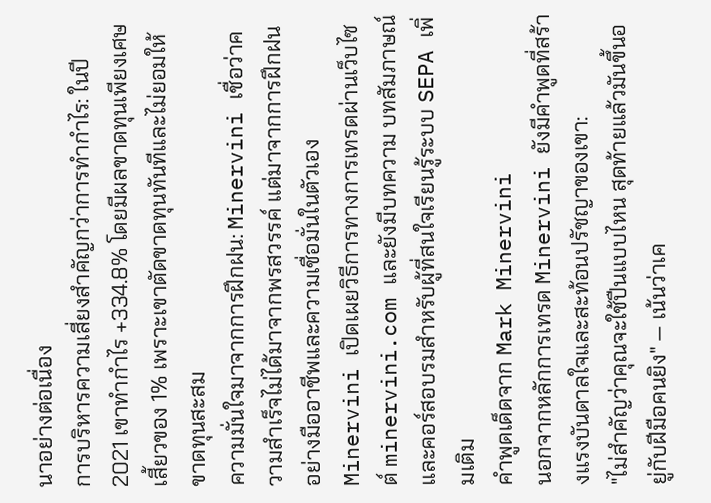นาอย่างต่อเนื่อง
การบริหารความเสี่ยงสำคัญกว่าการทำกำไร: ในปี 2021 เขาทำกำไร +334.8% โดยมีผลขาดทุนเพียงเศษเสี้ยวของ 1% เพราะเขาตัดขาดทุนทันทีและไม่ยอมให้ขาดทุนสะสม
ความมั่นใจมาจากการฝึกฝน: Minervini เชื่อว่าความสำเร็จไม่ได้มาจากพรสวรรค์ แต่มาจากการฝึกฝนอย่างมืออาชีพและความเชื่อมั่นในตัวเอง
Minervini เปิดเผยวิธีการทางการเทรดผ่านเว็บไซต์ minervini.com และยังมีบทความ บทสัมภาษณ์ และคอร์สอบรมสำหรับผู้ที่สนใจเรียนรู้ระบบ SEPA เพิ่มเติม
คำพูดเด็ดจาก Mark Minervini
นอกจากหลักการเทรด Minervini ยังมีคำพูดที่สร้างแรงบันดาลใจและสะท้อนปรัชญาของเขา:
"ไม่สำคัญว่าคุณจะใช้ปืนแบบไหน สุดท้ายแล้วมันขึ้นอยู่กับฝีมือคนยิง" — เน้นว่าเค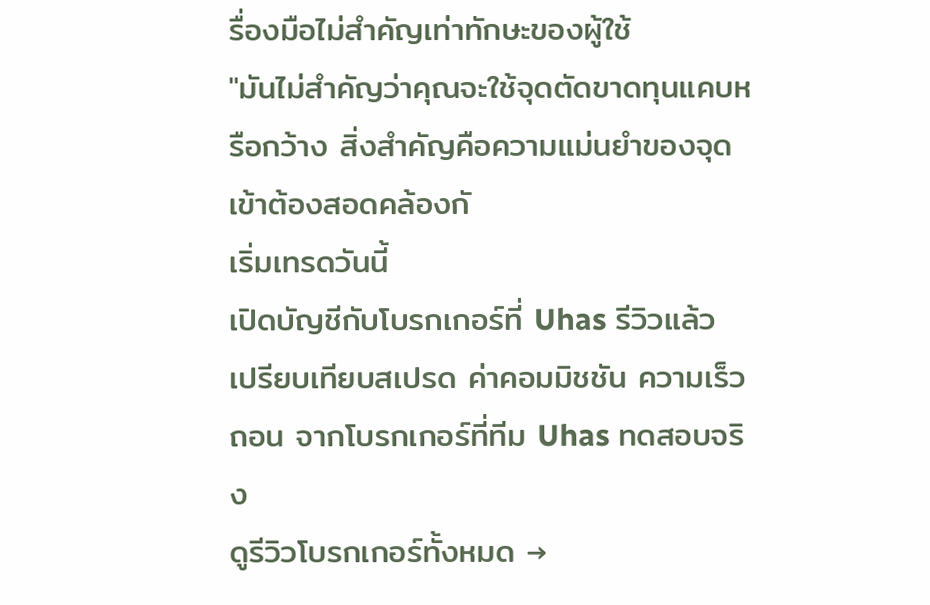รื่องมือไม่สำคัญเท่าทักษะของผู้ใช้
"มันไม่สำคัญว่าคุณจะใช้จุดตัดขาดทุนแคบหรือกว้าง สิ่งสำคัญคือความแม่นยำของจุดเข้าต้องสอดคล้องกั
เริ่มเทรดวันนี้
เปิดบัญชีกับโบรกเกอร์ที่ Uhas รีวิวแล้ว
เปรียบเทียบสเปรด ค่าคอมมิชชัน ความเร็วถอน จากโบรกเกอร์ที่ทีม Uhas ทดสอบจริง
ดูรีวิวโบรกเกอร์ทั้งหมด →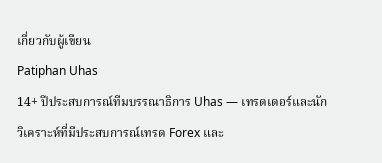เกี่ยวกับผู้เขียน
Patiphan Uhas
14+ ปีประสบการณ์ทีมบรรณาธิการ Uhas — เทรดเดอร์และนักวิเคราะห์ที่มีประสบการณ์เทรด Forex และ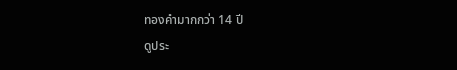ทองคำมากกว่า 14 ปี
ดูประ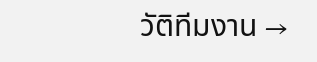วัติทีมงาน →